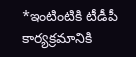*ఇంటింటికి టీడీపీ కార్యక్రమానికి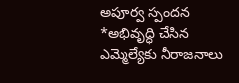అపూర్వ స్పందన
*అభివృద్ధి చేసిన ఎమ్మెల్యేకు నీరాజనాలు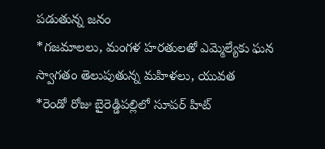పడుతున్న జనం
*గజమాలలు, మంగళ హరతులతో ఎమ్మెల్యేకు ఘన స్వాగతం తెలుపుతున్న మహిళలు, యువత
*రెండో రోజు బైరెడ్డిపల్లిలో సూపర్ హిట్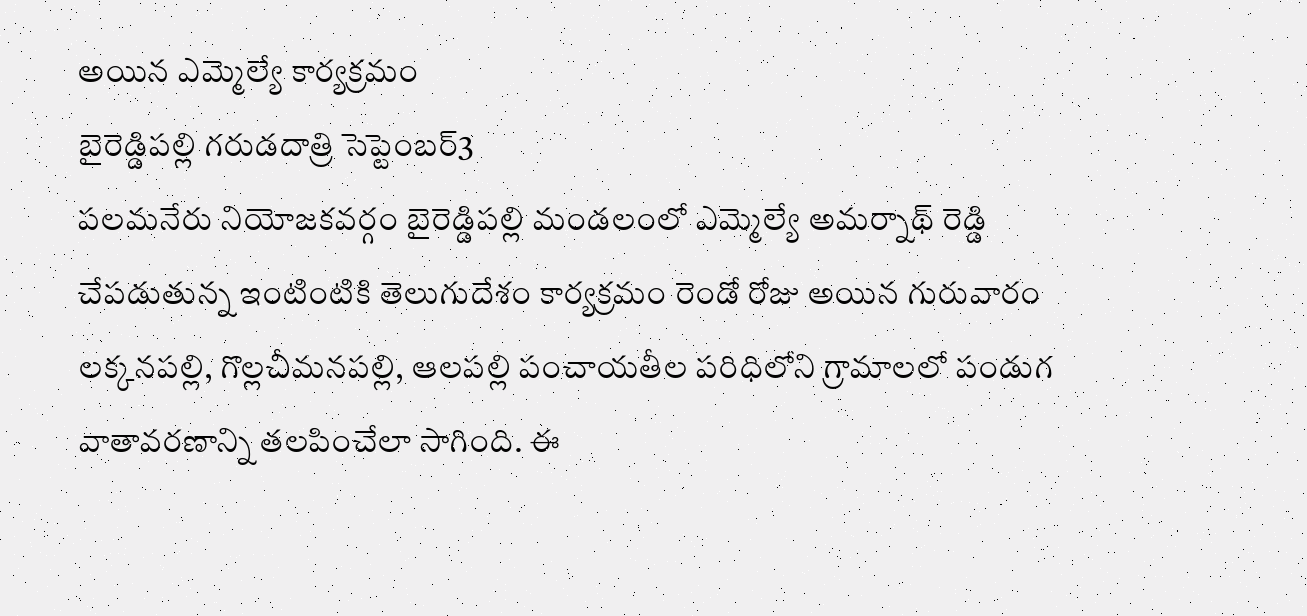అయిన ఎమ్మెల్యే కార్యక్రమం
బైరెడ్డిపల్లి గరుడదాత్రి సెప్టెంబర్3
పలమనేరు నియోజకవర్గం బైరెడ్డిపల్లి మండలంలో ఎమ్మెల్యే అమర్నాథ్ రెడ్డి చేపడుతున్న ఇంటింటికి తెలుగుదేశం కార్యక్రమం రెండో రోజు అయిన గురువారం లక్కనపల్లి, గొల్లచీమనపల్లి, ఆలపల్లి పంచాయతీల పరిధిలోని గ్రామాలలో పండుగ వాతావరణాన్ని తలపించేలా సాగింది. ఈ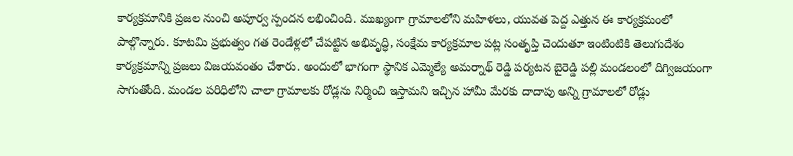కార్యక్రమానికి ప్రజల నుంచి అపూర్వ స్పందన లభించింది. ముఖ్యంగా గ్రామాలలోని మహిళలు, యువత పెద్ద ఎత్తున ఈ కార్యక్రమంలో పాల్గొన్నారు. కూటమి ప్రభుత్వం గత రెండేళ్లలో చేపట్టిన అభివృద్ధి, సంక్షేమ కార్యక్రమాల పట్ల సంతృప్తి చెందుతూ ఇంటింటికి తెలుగుదేశం కార్యక్రమాన్ని ప్రజలు విజయవంతం చేశారు. అందులో భాగంగా స్థానిక ఎమ్మెల్యే అమర్నాథ్ రెడ్డి పర్యటన బైరెడ్డి పల్లి మండలంలో దిగ్విజయంగా సాగుతోంది. మండల పరిధిలోని చాలా గ్రామాలకు రోడ్లను నిర్మించి ఇస్తామని ఇచ్చిన హామీ మేరకు దాదాపు అన్ని గ్రామాలలో రోడ్లు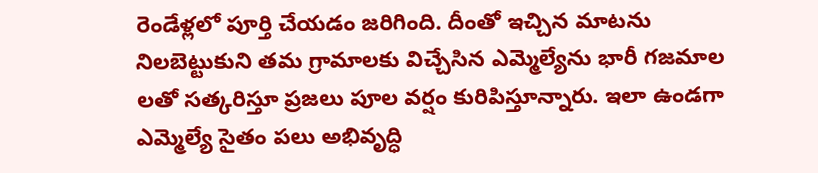రెండేళ్లలో పూర్తి చేయడం జరిగింది. దీంతో ఇచ్చిన మాటను నిలబెట్టుకుని తమ గ్రామాలకు విచ్చేసిన ఎమ్మెల్యేను భారీ గజమాల లతో సత్కరిస్తూ ప్రజలు పూల వర్షం కురిపిస్తూన్నారు. ఇలా ఉండగా ఎమ్మెల్యే సైతం పలు అభివృద్ధి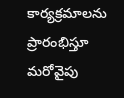కార్యక్రమాలను ప్రారంభిస్తూ మరోవైపు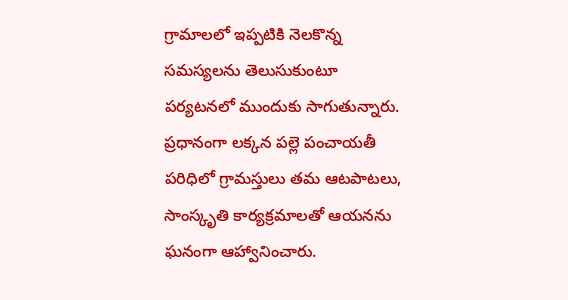గ్రామాలలో ఇప్పటికి నెలకొన్న సమస్యలను తెలుసుకుంటూ పర్యటనలో ముందుకు సాగుతున్నారు. ప్రధానంగా లక్కన పల్లె పంచాయతీ పరిధిలో గ్రామస్తులు తమ ఆటపాటలు, సాంస్కృతి కార్యక్రమాలతో ఆయనను ఘనంగా ఆహ్వానించారు.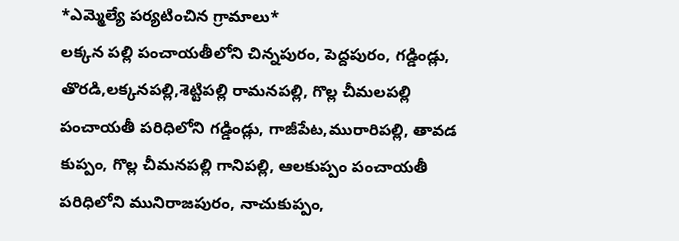*ఎమ్మెల్యే పర్యటించిన గ్రామాలు*
లక్కన పల్లి పంచాయతీలోని చిన్నపురం, పెద్దపురం, గడ్డిండ్లు, తొరడి,లక్కనపల్లి,శెట్టిపల్లి రామనపల్లి, గొల్ల చీమలపల్లి పంచాయతీ పరిధిలోని గడ్డిండ్లు, గాజీపేట,మురారిపల్లి, తావడ కుప్పం, గొల్ల చీమనపల్లి గానిపల్లి, ఆలకుప్పం పంచాయతీ పరిధిలోని మునిరాజపురం, నాచుకుప్పం,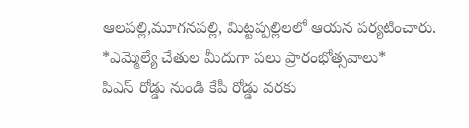ఆలపల్లి,మూగనపల్లి, మిట్టప్పల్లిలలో ఆయన పర్యటించారు.
*ఎమ్మెల్యే చేతుల మీదుగా పలు ప్రారంభోత్సవాలు*
పిఎస్ రోడ్డు నుండి కేపీ రోడ్డు వరకు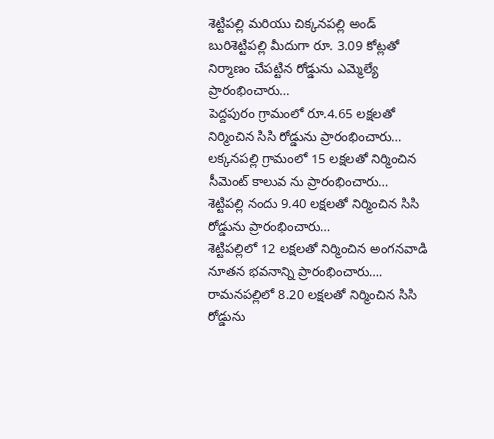శెట్టిపల్లి మరియు చిక్కనపల్లి అండ్ బురిశెట్టిపల్లి మీదుగా రూ. 3.09 కోట్లతో నిర్మాణం చేపట్టిన రోడ్డును ఎమ్మెల్యే ప్రారంభించారు…
పెద్దపురం గ్రామంలో రూ.4.65 లక్షలతో నిర్మించిన సిసి రోడ్డును ప్రారంభించారు…
లక్కనపల్లి గ్రామంలో 15 లక్షలతో నిర్మించిన సీమెంట్ కాలువ ను ప్రారంభించారు…
శెట్టిపల్లి నందు 9.40 లక్షలతో నిర్మించిన సిసి రోడ్డును ప్రారంభించారు…
శెట్టిపల్లిలో 12 లక్షలతో నిర్మించిన అంగనవాడి నూతన భవనాన్ని ప్రారంభించారు….
రామనపల్లిలో 8.20 లక్షలతో నిర్మించిన సిసి రోడ్డును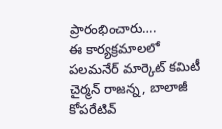ప్రారంభించారు….
ఈ కార్యక్రమాలలో పలమనేర్ మార్కెట్ కమిటీ చైర్మన్ రాజన్న, బాలాజీ కోపరేటివ్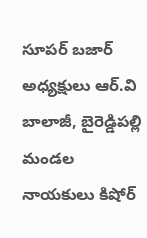సూపర్ బజార్ అధ్యక్షులు ఆర్.వి బాలాజీ, బైరెడ్డిపల్లి మండల నాయకులు కిషోర్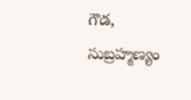గౌడ, సుబ్రహ్మణ్యం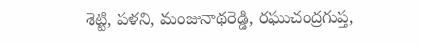శెట్టి, పళని, మంజునాథరెడ్డి, రఘుచంద్రగుప్త,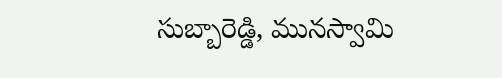సుబ్బారెడ్డి, మునస్వామి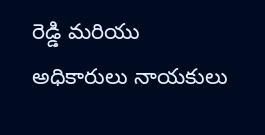రెడ్డి మరియు అధికారులు నాయకులు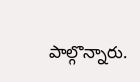పాల్గొన్నారు.